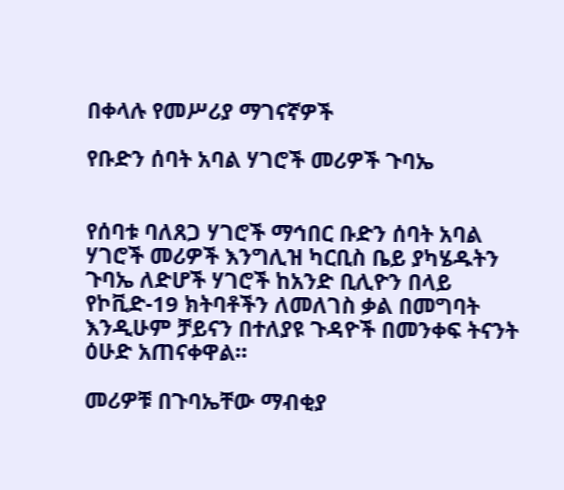በቀላሉ የመሥሪያ ማገናኛዎች

የቡድን ሰባት አባል ሃገሮች መሪዎች ጉባኤ


የሰባቱ ባለጸጋ ሃገሮች ማኅበር ቡድን ሰባት አባል ሃገሮች መሪዎች እንግሊዝ ካርቢስ ቤይ ያካሄዱትን ጉባኤ ለድሆች ሃገሮች ከአንድ ቢሊዮን በላይ የኮቪድ-19 ክትባቶችን ለመለገስ ቃል በመግባት እንዲሁም ቻይናን በተለያዩ ጉዳዮች በመንቀፍ ትናንት ዕሁድ አጠናቀዋል።

መሪዎቹ በጉባኤቸው ማብቂያ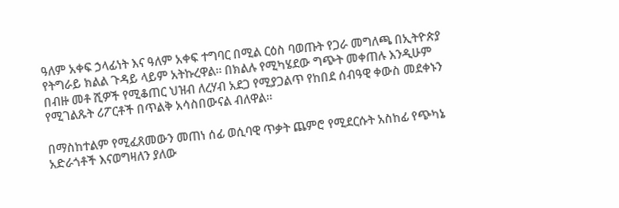ዓለም አቀፍ ኃላፊነት እና ዓለም አቀፍ ተግባር በሚል ርዕስ ባወጡት የጋራ መግለጫ በኢትዮጵያ የትግራይ ክልል ጉዳይ ላይም አትኩረዋል። በክልሉ የሚካሄደው ግጭት መቀጠሉ እንዲሁም በብዙ መቶ ሺዎች የሚቆጠር ህዝብ ለረሃብ አደጋ የሚያጋልጥ የከበደ ሰብዓዊ ቀውስ መደቀኑን የሚገልጹት ሪፖርቶች በጥልቅ አሳስበውናል ብለዋል።

በማስከተልም የሚፈጸመውን መጠነ ሰፊ ወሲባዊ ጥቃት ጨምሮ የሚደርሱት አስከፊ የጭካኔ አድራጎቶች እናወግዛለን ያለው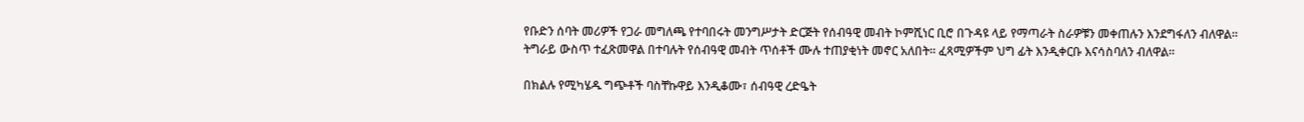የቡድን ሰባት መሪዎች የጋራ መግለጫ የተባበሩት መንግሥታት ድርጅት የሰብዓዊ መብት ኮምሺነር ቢሮ በጉዳዩ ላይ የማጣራት ስራዎቹን መቀጠሉን እንደግፋለን ብለዋል። ትግራይ ውስጥ ተፈጽመዋል በተባሉት የሰብዓዊ መብት ጥሰቶች ሙሉ ተጠያቂነት መኖር አለበት። ፈጻሚዎችም ህግ ፊት እንዲቀርቡ እናሳስባለን ብለዋል።

በክልሉ የሚካሄዱ ግጭቶች ባስቸኩዋይ እንዲቆሙ፣ ሰብዓዊ ረድዔት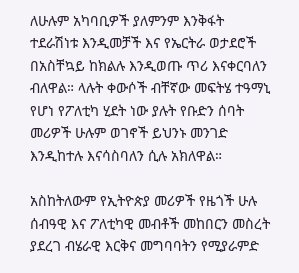ለሁሉም አካባቢዎች ያለምንም እንቅፋት ተደራሽነቱ እንዲመቻች እና የኤርትራ ወታደሮች በአስቸኳይ ከክልሉ እንዲወጡ ጥሪ እናቀርባለን ብለዋል። ላሉት ቀውሶች ብቸኛው መፍትሄ ተዓማኒ የሆነ የፖለቲካ ሂደት ነው ያሉት የቡድን ሰባት መሪዎች ሁሉም ወገኖች ይህንኑ መንገድ እንዲከተሉ እናሳስባለን ሲሉ አክለዋል።

አስከትለውም የኢትዮጵያ መሪዎች የዜጎች ሁሉ ሰብዓዊ እና ፖለቲካዊ መብቶች መከበርን መስረት ያደረገ ብሄራዊ እርቅና መግባባትን የሚያራምድ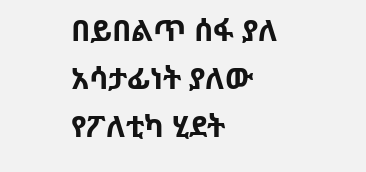በይበልጥ ሰፋ ያለ አሳታፊነት ያለው የፖለቲካ ሂደት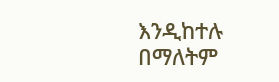እንዲከተሉ በማለትም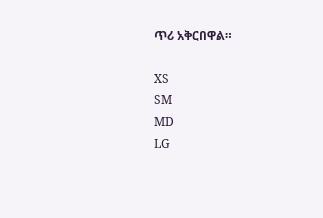ጥሪ አቅርበዋል።

XS
SM
MD
LG